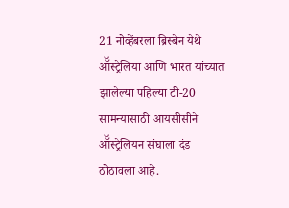21 नोव्हेंबरला ब्रिस्बेन येथे ऑॅस्ट्रेलिया आणि भारत यांच्यात झालेल्या पहिल्या टी-20 सामन्यासाठी आयसीसीने ऑॅस्ट्रेलियन संघाला दंड ठोठावला आहे.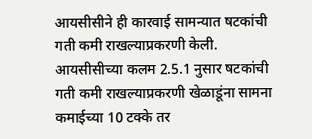आयसीसीने ही कारवाई सामन्यात षटकांची गती कमी राखल्याप्रकरणी केली.
आयसीसीच्या कलम 2.5.1 नुसार षटकांची गती कमी राखल्याप्रकरणी खेळाडूंना सामना कमाईच्या 10 टक्के तर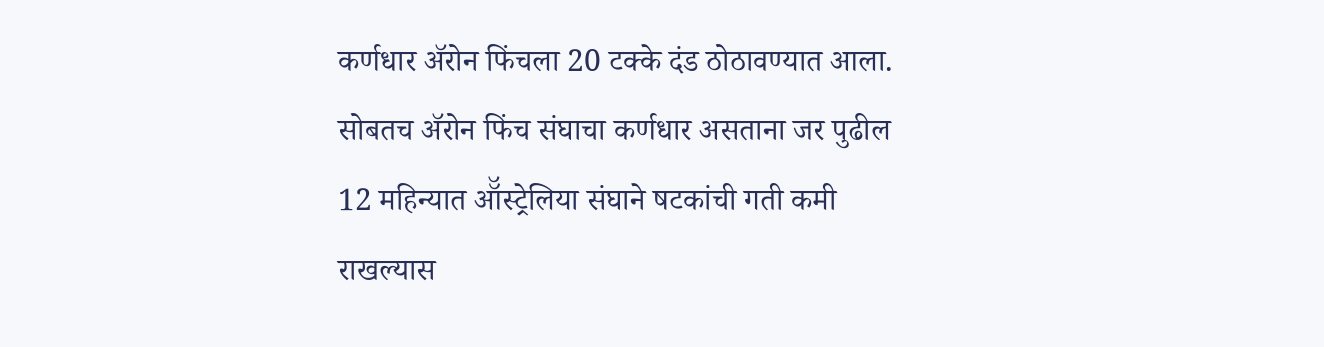कर्णधार ॲरोन फिंचला 20 टक्के दंड ठोठावण्यात आला. सोबतच ॲरोन फिंच संघाचा कर्णधार असताना जर पुढील 12 महिन्यात ऑॅस्ट्रेलिया संघाने षटकांची गती कमी राखल्यास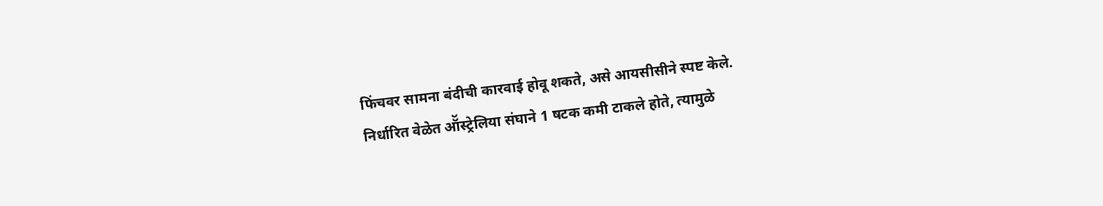फिंचवर सामना बंदीची कारवाई होवू शकते, असे आयसीसीने स्पष्ट केले.
निर्धारित वेळेत ऑॅस्ट्रेलिया संघाने 1 षटक कमी टाकले होते, त्यामुळे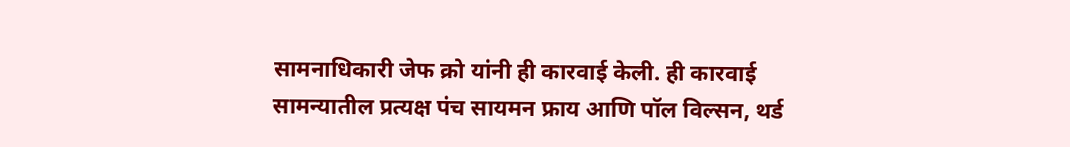सामनाधिकारी जेफ क्रो यांनी ही कारवाई केली. ही कारवाई सामन्यातील प्रत्यक्ष पंच सायमन फ्राय आणि पॉल विल्सन, थर्ड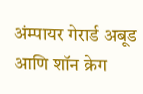अंम्पायर गेरार्ड अबूड आणि शॉन क्रेग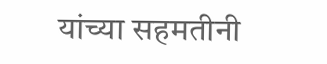यांच्या सहमतीनी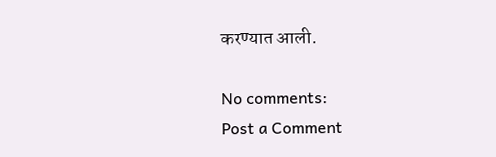करण्यात आली.

No comments:
Post a Comment